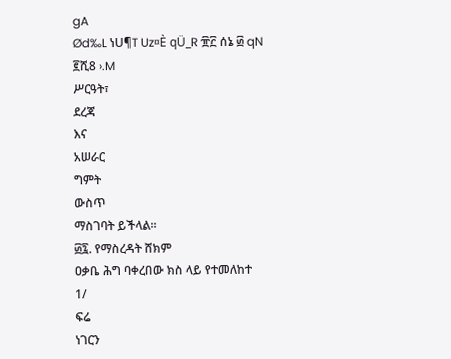gA
Ød‰L ነU¶T Uz¤È qÜ_R ፹፫ ሰኔ ፴ qN ፪ሺ8 ›.M
ሥርዓት፣
ደረጃ
እና
አሠራር
ግምት
ውስጥ
ማስገባት ይችላል፡፡
፴፯. የማስረዳት ሸክም
ዐቃቤ ሕግ ባቀረበው ክስ ላይ የተመለከተ
1/
ፍሬ
ነገርን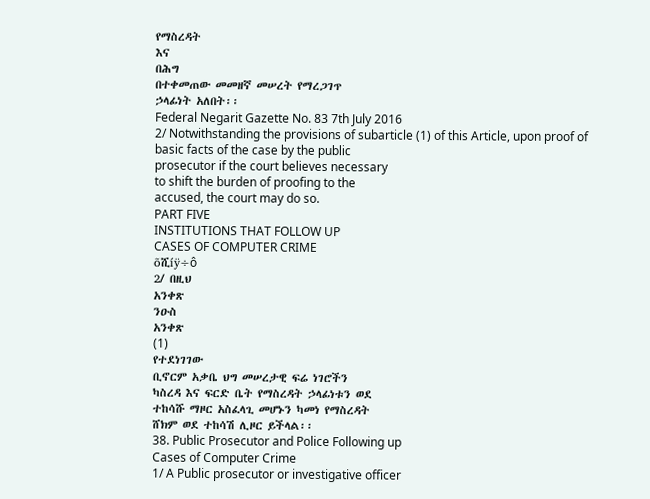የማስረዳት
እና
በሕግ
በተቀመጠው መመዘኛ መሠረት የማረጋገጥ
ኃላፊነት አለበት፡፡
Federal Negarit Gazette No. 83 7th July 2016
2/ Notwithstanding the provisions of subarticle (1) of this Article, upon proof of
basic facts of the case by the public
prosecutor if the court believes necessary
to shift the burden of proofing to the
accused, the court may do so.
PART FIVE
INSTITUTIONS THAT FOLLOW UP
CASES OF COMPUTER CRIME
õሺíÿ÷ô
2/ በዚህ
አንቀጽ
ንዑስ
አንቀጽ
(1)
የተደነገገው
ቢኖርም አቃቤ ህግ መሠረታዊ ፍሬ ነገሮችን
ካስረዳ እና ፍርድ ቤት የማስረዳት ኃላፊነቱን ወደ
ተከሳሹ ማዞር አስፈላጊ መሆኑን ካመነ የማስረዳት
ሸክም ወደ ተከሳሽ ሊዞር ይችላል፡፡
38. Public Prosecutor and Police Following up
Cases of Computer Crime
1/ A Public prosecutor or investigative officer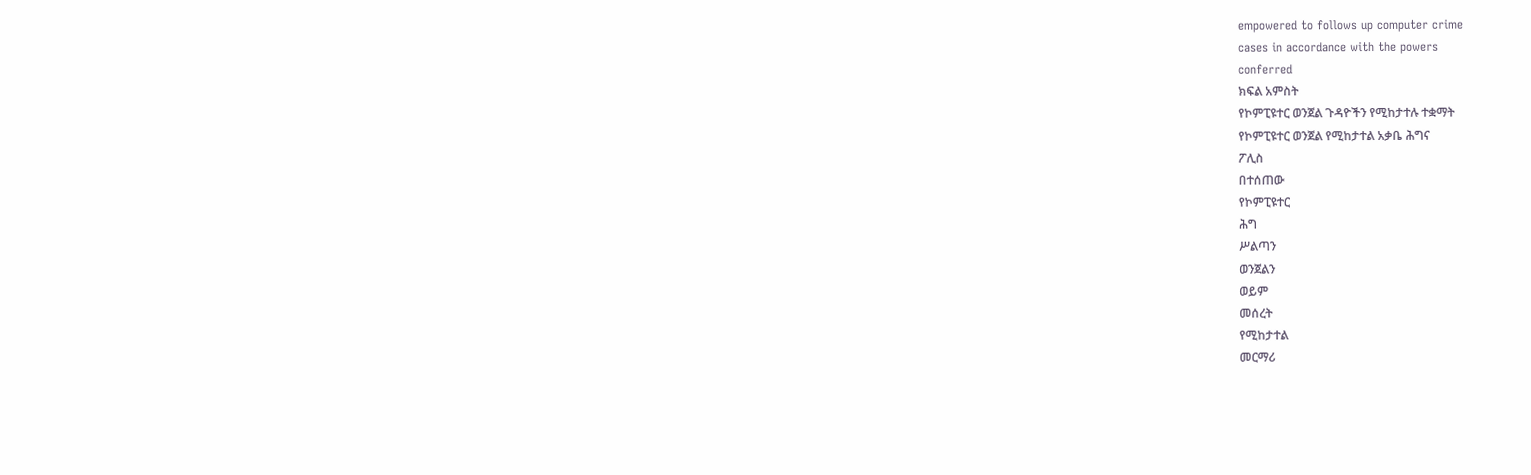empowered to follows up computer crime
cases in accordance with the powers
conferred
ክፍል አምስት
የኮምፒዩተር ወንጀል ጉዳዮችን የሚከታተሉ ተቋማት
የኮምፒዩተር ወንጀል የሚከታተል አቃቤ ሕግና
ፖሊስ
በተሰጠው
የኮምፒዩተር
ሕግ
ሥልጣን
ወንጀልን
ወይም
መሰረት
የሚከታተል
መርማሪ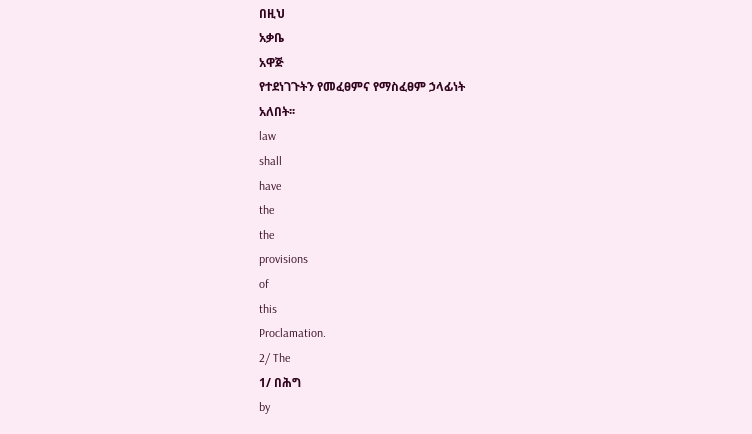በዚህ
አቃቤ
አዋጅ
የተደነገጉትን የመፈፀምና የማስፈፀም ኃላፊነት
አለበት፡፡
law
shall
have
the
the
provisions
of
this
Proclamation.
2/ The
1/ በሕግ
by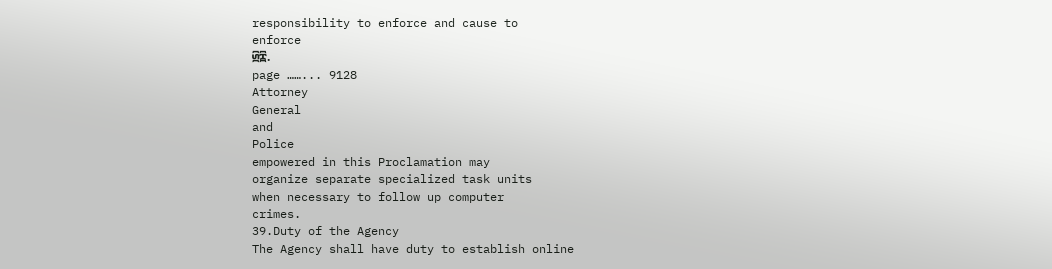responsibility to enforce and cause to
enforce
፴፰.
page ……... 9128
Attorney
General
and
Police
empowered in this Proclamation may
organize separate specialized task units
when necessary to follow up computer
crimes.
39.Duty of the Agency
The Agency shall have duty to establish online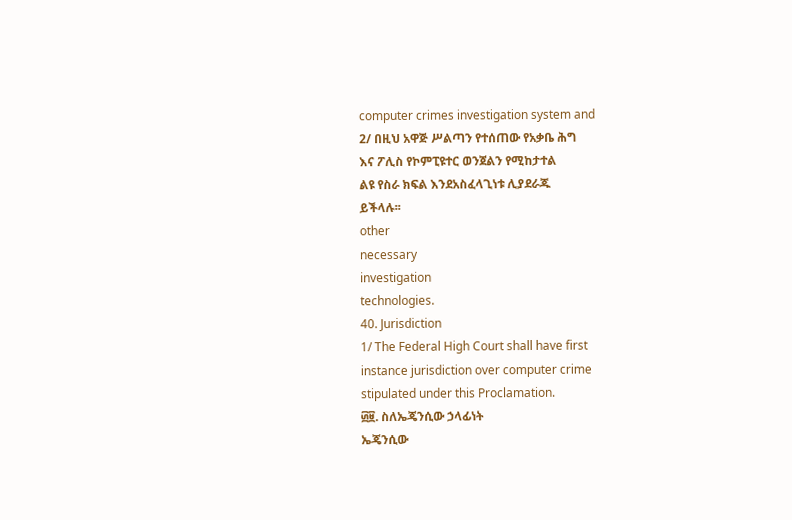computer crimes investigation system and
2/ በዚህ አዋጅ ሥልጣን የተሰጠው የአቃቤ ሕግ
እና ፖሊስ የኮምፒዩተር ወንጀልን የሚከታተል
ልዩ የስራ ክፍል እንደአስፈላጊነቱ ሊያደራጁ
ይችላሉ፡፡
other
necessary
investigation
technologies.
40. Jurisdiction
1/ The Federal High Court shall have first
instance jurisdiction over computer crime
stipulated under this Proclamation.
፴፱. ስለኤጄንሲው ኃላፊነት
ኤጄንሲው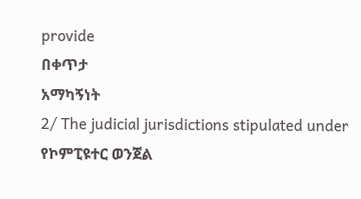provide
በቀጥታ
አማካኝነት
2/ The judicial jurisdictions stipulated under
የኮምፒዩተር ወንጀል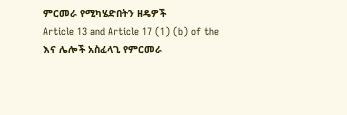ምርመራ የሚካሄድበትን ዘዴዎች
Article 13 and Article 17 (1) (b) of the
እና ሌሎች አስፈላጊ የምርመራ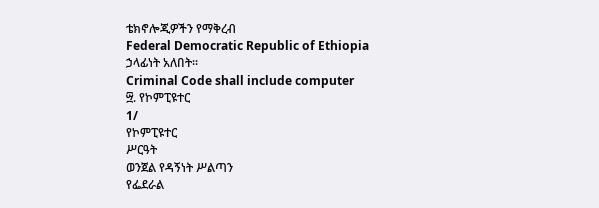ቴክኖሎጂዎችን የማቅረብ
Federal Democratic Republic of Ethiopia
ኃላፊነት አለበት፡፡
Criminal Code shall include computer
፵. የኮምፒዩተር
1/
የኮምፒዩተር
ሥርዓት
ወንጀል የዳኝነት ሥልጣን
የፌደራል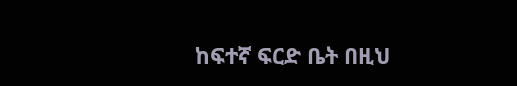ከፍተኛ ፍርድ ቤት በዚህ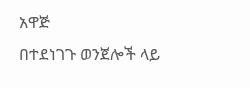አዋጅ
በተደነገጉ ወንጀሎች ላይ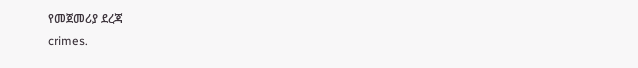የመጀመሪያ ደረጃ
crimes.